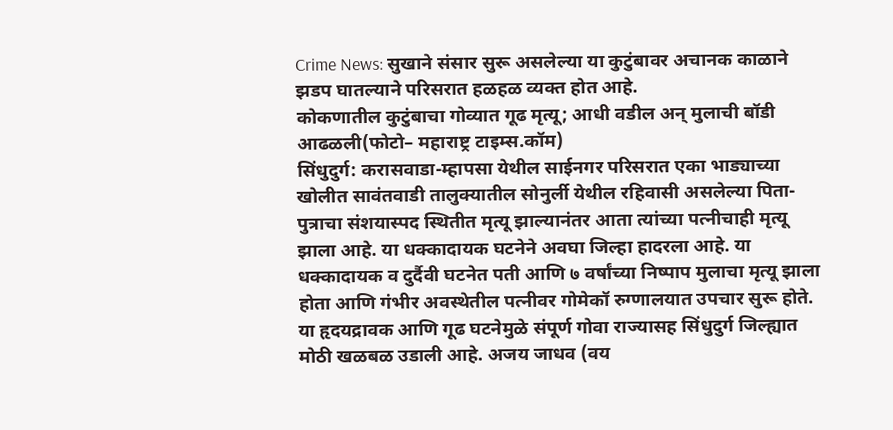Crime News: सुखाने संसार सुरू असलेल्या या कुटुंबावर अचानक काळाने झडप घातल्याने परिसरात हळहळ व्यक्त होत आहे.
कोकणातील कुटुंबाचा गोव्यात गूढ मृत्यू; आधी वडील अन् मुलाची बॉडी आढळली(फोटो– महाराष्ट्र टाइम्स.कॉम)
सिंधुदुर्ग: करासवाडा-म्हापसा येथील साईनगर परिसरात एका भाड्याच्या खोलीत सावंतवाडी तालुक्यातील सोनुर्ली येथील रहिवासी असलेल्या पिता-पुत्राचा संशयास्पद स्थितीत मृत्यू झाल्यानंतर आता त्यांच्या पत्नीचाही मृत्यू झाला आहे. या धक्कादायक घटनेने अवघा जिल्हा हादरला आहे. या धक्कादायक व दुर्दैवी घटनेत पती आणि ७ वर्षांच्या निष्पाप मुलाचा मृत्यू झाला होता आणि गंभीर अवस्थेतील पत्नीवर गोमेकॉ रुग्णालयात उपचार सुरू होते. या हृदयद्रावक आणि गूढ घटनेमुळे संपूर्ण गोवा राज्यासह सिंधुदुर्ग जिल्ह्यात मोठी खळबळ उडाली आहे. अजय जाधव (वय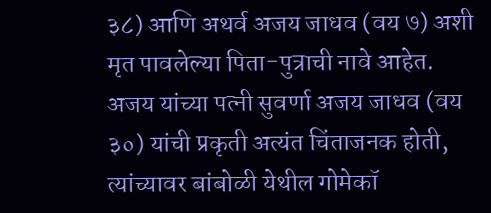३८) आणि अथर्व अजय जाधव (वय ७) अशी मृत पावलेल्या पिता-पुत्राची नावे आहेत. अजय यांच्या पत्नी सुवर्णा अजय जाधव (वय ३०) यांची प्रकृती अत्यंत चिंताजनक होती, त्यांच्यावर बांबोळी येथील गोमेकॉ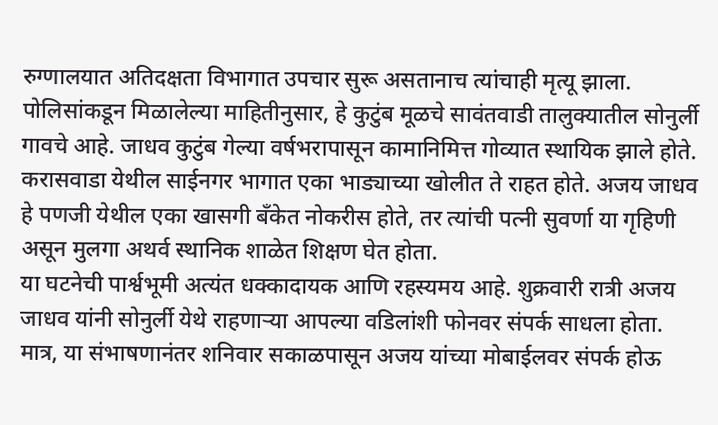रुग्णालयात अतिदक्षता विभागात उपचार सुरू असतानाच त्यांचाही मृत्यू झाला.
पोलिसांकडून मिळालेल्या माहितीनुसार, हे कुटुंब मूळचे सावंतवाडी तालुक्यातील सोनुर्ली गावचे आहे. जाधव कुटुंब गेल्या वर्षभरापासून कामानिमित्त गोव्यात स्थायिक झाले होते. करासवाडा येथील साईनगर भागात एका भाड्याच्या खोलीत ते राहत होते. अजय जाधव हे पणजी येथील एका खासगी बँकेत नोकरीस होते, तर त्यांची पत्नी सुवर्णा या गृहिणी असून मुलगा अथर्व स्थानिक शाळेत शिक्षण घेत होता.
या घटनेची पार्श्वभूमी अत्यंत धक्कादायक आणि रहस्यमय आहे. शुक्रवारी रात्री अजय जाधव यांनी सोनुर्ली येथे राहणाऱ्या आपल्या वडिलांशी फोनवर संपर्क साधला होता. मात्र, या संभाषणानंतर शनिवार सकाळपासून अजय यांच्या मोबाईलवर संपर्क होऊ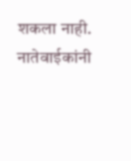शकला नाही. नातेवाईकांनी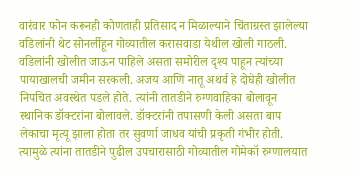वारंवार फोन करूनही कोणताही प्रतिसाद न मिळाल्याने चिंताग्रस्त झालेल्या वडिलांनी थेट सोनर्लीहून गोव्यातील करासवाडा येथील खोली गाठली. वडिलांनी खोलीत जाऊन पाहिले असता समोरील दृश्य पाहून त्यांच्या पायाखालची जमीन सरकली. अजय आणि नातू अथर्व हे दोघेही खोलीत निपचित अवस्थेत पडले होते. त्यांनी तातडीने रुग्णवाहिका बोलावून स्थानिक डॉक्टरांना बोलावले. डॉक्टरांनी तपासणी केली असता बाप लेकाचा मृत्यू झाला होता तर सुवर्णा जाधव यांची प्रकृती गंभीर होती. त्यामुळे त्यांना तातडीने पुढील उपचारासाठी गोव्यातील गोमेकॉ रुग्णालयात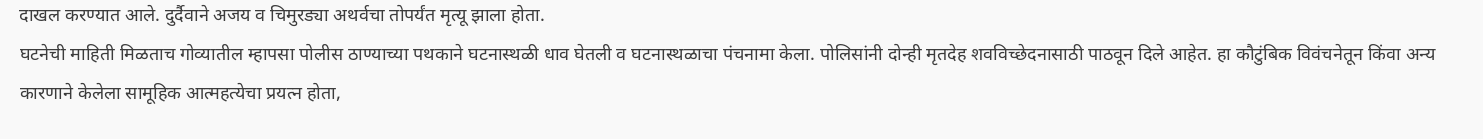दाखल करण्यात आले. दुर्दैवाने अजय व चिमुरड्या अथर्वचा तोपर्यंत मृत्यू झाला होता.
घटनेची माहिती मिळताच गोव्यातील म्हापसा पोलीस ठाण्याच्या पथकाने घटनास्थळी धाव घेतली व घटनास्थळाचा पंचनामा केला. पोलिसांनी दोन्ही मृतदेह शवविच्छेदनासाठी पाठवून दिले आहेत. हा कौटुंबिक विवंचनेतून किंवा अन्य कारणाने केलेला सामूहिक आत्महत्येचा प्रयत्न होता,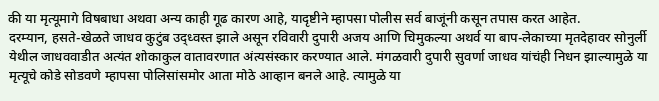की या मृत्यूमागे विषबाधा अथवा अन्य काही गूढ कारण आहे, यादृष्टीने म्हापसा पोलीस सर्व बाजूंनी कसून तपास करत आहेत.
दरम्यान, हसते-खेळते जाधव कुटुंब उद्ध्वस्त झाले असून रविवारी दुपारी अजय आणि चिमुकल्या अथर्व या बाप-लेकाच्या मृतदेहावर सोनुर्ली येथील जाधववाडीत अत्यंत शोकाकुल वातावरणात अंत्यसंस्कार करण्यात आले. मंगळवारी दुपारी सुवर्णा जाधव यांचंही निधन झाल्यामुळे या मृत्यूचे कोडे सोडवणे म्हापसा पोलिसांसमोर आता मोठे आव्हान बनले आहे. त्यामुळे या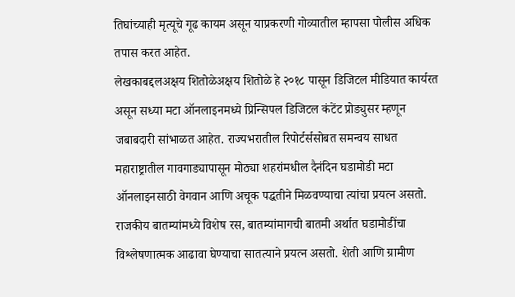तिघांच्याही मृत्यूचे गूढ कायम असून याप्रकरणी गोव्यातील म्हापसा पोलीस अधिक तपास करत आहेत.
लेखकाबद्दलअक्षय शितोळेअक्षय शितोळे हे २०१८ पासून डिजिटल मीडियात कार्यरत असून सध्या मटा ऑनलाइनमध्ये प्रिन्सिपल डिजिटल कंटेंट प्रोड्युसर म्हणून जबाबदारी सांभाळत आहेत. राज्यभरातील रिपोर्टर्ससोबत समन्वय साधत महाराष्ट्रातील गावगाड्यापासून मोठ्या शहरांमधील दैनंदिन घडामोडी मटा ऑनलाइनसाठी वेगवान आणि अचूक पद्धतीने मिळवण्याचा त्यांचा प्रयत्न असतो. राजकीय बातम्यांमध्ये विशेष रस, बातम्यांमागची बातमी अर्थात घडामोडींचा विश्लेषणात्मक आढावा घेण्याचा सातत्याने प्रयत्न असतो. शेती आणि ग्रामीण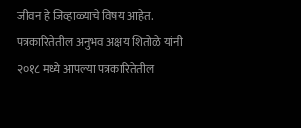जीवन हे जिव्हाळ्याचे विषय आहेत.
पत्रकारितेतील अनुभव अक्षय शितोळे यांनी २०१८ मध्ये आपल्या पत्रकारितेतील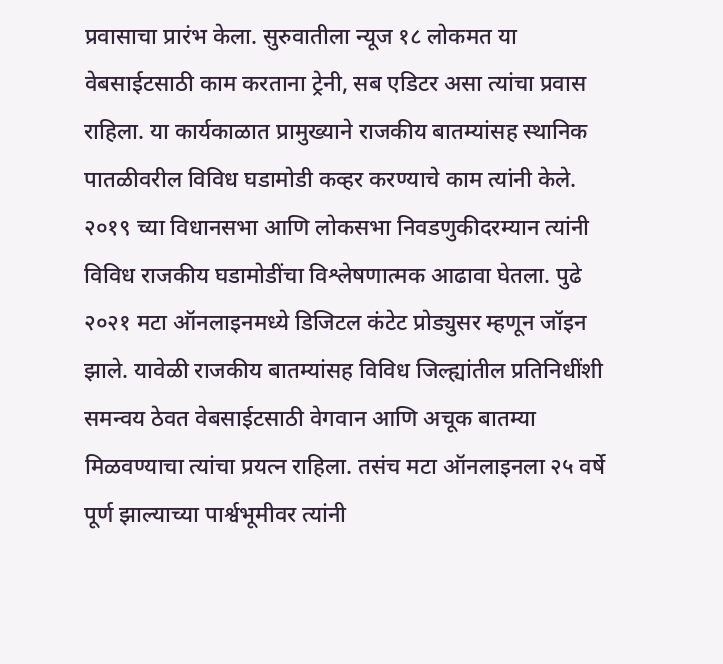प्रवासाचा प्रारंभ केला. सुरुवातीला न्यूज १८ लोकमत या वेबसाईटसाठी काम करताना ट्रेनी, सब एडिटर असा त्यांचा प्रवास राहिला. या कार्यकाळात प्रामुख्याने राजकीय बातम्यांसह स्थानिक पातळीवरील विविध घडामोडी कव्हर करण्याचे काम त्यांनी केले. २०१९ च्या विधानसभा आणि लोकसभा निवडणुकीदरम्यान त्यांनी विविध राजकीय घडामोडींचा विश्लेषणात्मक आढावा घेतला. पुढे २०२१ मटा ऑनलाइनमध्ये डिजिटल कंटेट प्रोड्युसर म्हणून जॉइन झाले. यावेळी राजकीय बातम्यांसह विविध जिल्ह्यांतील प्रतिनिधींशी समन्वय ठेवत वेबसाईटसाठी वेगवान आणि अचूक बातम्या मिळवण्याचा त्यांचा प्रयत्न राहिला. तसंच मटा ऑनलाइनला २५ वर्षे पूर्ण झाल्याच्या पार्श्वभूमीवर त्यांनी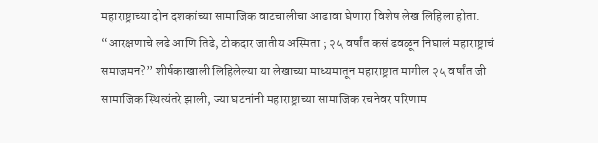महाराष्ट्राच्या दोन दशकांच्या सामाजिक वाटचालीचा आढावा घेणारा विशेष लेख लिहिला होता. “आरक्षणाचे लढे आणि तिढे, टोकदार जातीय अस्मिता ; २५ वर्षांत कसं ढवळून निघालं महाराष्ट्राचं समाजमन?” शीर्षकाखाली लिहिलेल्या या लेखाच्या माध्यमातून महाराष्ट्रात मागील २५ वर्षांत जी सामाजिक स्थित्यंतरे झाली, ज्या घटनांनी महाराष्ट्राच्या सामाजिक रचनेवर परिणाम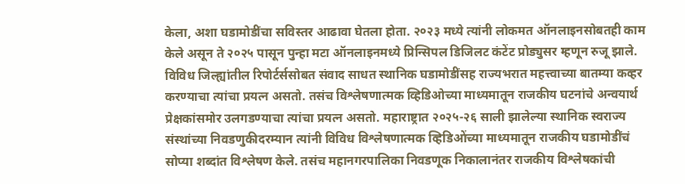केला, अशा घडामोडींचा सविस्तर आढावा घेतला होता. २०२३ मध्ये त्यांनी लोकमत ऑनलाइनसोबतही काम केले असून ते २०२५ पासून पुन्हा मटा ऑनलाइनमध्ये प्रिन्सिपल डिजिलट कंटेंट प्रोड्युसर म्हणून रुजू झाले. विविध जिल्ह्यांतील रिपोर्टर्ससोबत संवाद साधत स्थानिक घडामोडींसह राज्यभरात महत्त्वाच्या बातम्या कव्हर करण्याचा त्यांचा प्रयत्न असतो. तसंच विश्लेषणात्मक व्हिडिओच्या माध्यमातून राजकीय घटनांचे अन्वयार्थ प्रेक्षकांसमोर उलगडण्याचा त्यांचा प्रयत्न असतो. महाराष्ट्रात २०२५-२६ साली झालेल्या स्थानिक स्वराज्य संस्थांच्या निवडणुकीदरम्यान त्यांनी विविध विश्लेषणात्मक व्हिडिओंच्या माध्यमातून राजकीय घडामोडींचं सोप्या शब्दांत विश्लेषण केले. तसंच महानगरपालिका निवडणूक निकालानंतर राजकीय विश्लेषकांची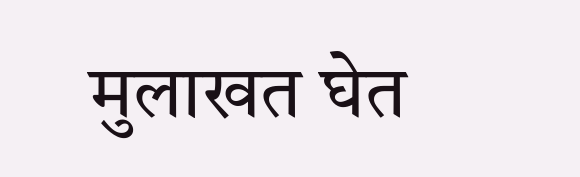मुलाखत घेत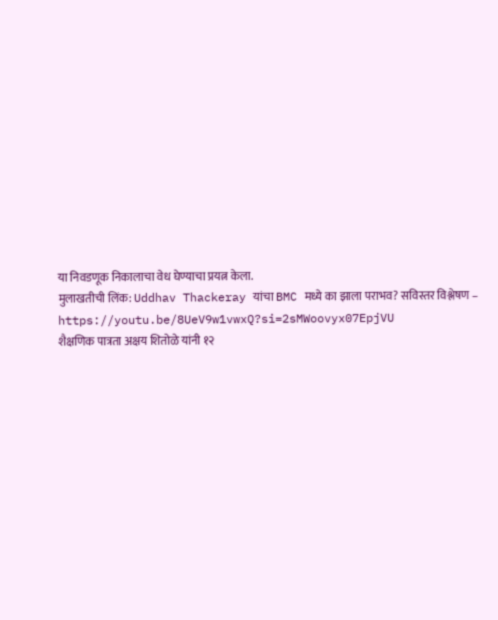या निवडणूक निकालाचा वेध घेण्याचा प्रयत्न केला.
मुलाखतीची लिंक: Uddhav Thackeray यांचा BMC मध्ये का झाला पराभव? सविस्तर विश्लेषण – https://youtu.be/8UeV9w1vwxQ?si=2sMWoovyx07EpjVU
शैक्षणिक पात्रता अक्षय शितोळे यांनी १२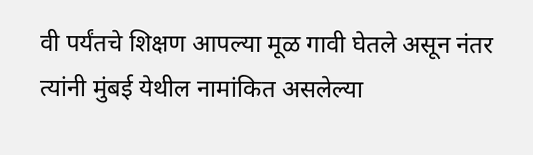वी पर्यंतचे शिक्षण आपल्या मूळ गावी घेतले असून नंतर त्यांनी मुंबई येथील नामांकित असलेल्या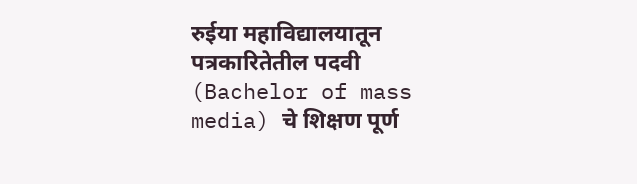रुईया महाविद्यालयातून पत्रकारितेतील पदवी (Bachelor of mass media) चे शिक्षण पूर्ण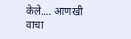केले.… आणखी वाचा